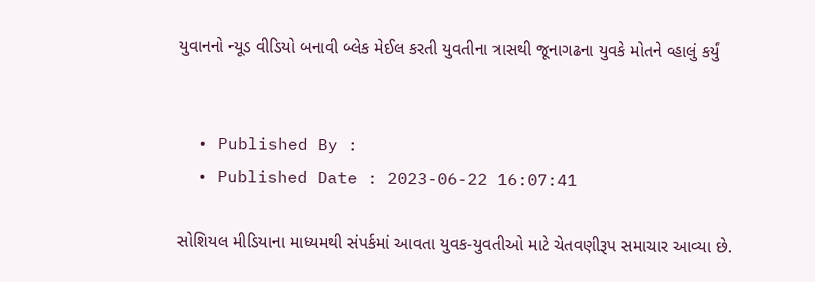યુવાનનો ન્યૂડ વીડિયો બનાવી બ્લેક મેઈલ કરતી યુવતીના ત્રાસથી જૂનાગઢના યુવકે મોતને વ્હાલું કર્યું


  • Published By :
  • Published Date : 2023-06-22 16:07:41

સોશિયલ મીડિયાના માધ્યમથી સંપર્કમાં આવતા યુવક-યુવતીઓ માટે ચેતવણીરૂપ સમાચાર આવ્યા છે.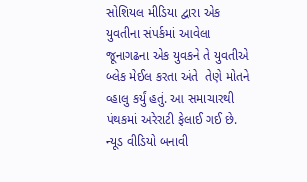સોશિયલ મીડિયા દ્વારા એક યુવતીના સંપર્કમાં આવેલા જૂનાગઢના એક યુવકને તે યુવતીએ બ્લેક મેઈલ કરતા અંતે  તેણે મોતને વ્હાલુ કર્યું હતું. આ સમાચારથી પંથકમાં અરેરાટી ફેલાઈ ગઈ છે. ન્યૂડ વીડિયો બનાવી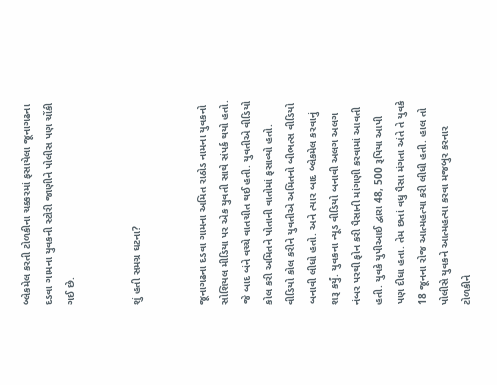બ્લેકમેલ કરતી ટોળકીના ચક્કરમાં ફસાયેલા જૂનાગઢના દડવા ગામના યુવકની સ્ટોરી જાણીને પોલીસ પણ ચોંકી ગઈ છે.


શું હતી સમગ્ર ઘટના?


જૂનાગઢના દડવા ગામના અમિત રાઠોડ નામના યુવકનો સોશિયલ મીડિયા પર એક યુવતી સાથે સંપર્ક થયો હતો. જે બાદ બંને વચ્ચે વાતચીત થઈ હતી. યુવતીએ વીડિયો કોલ કરી અમિતને પોતાની વાતોમાં ફસાવ્યો હતો. વીડિયો કોલ કરીને યુવતીએ અમિતનો બીભત્સ વીડિયો બનાવી લીધો હતો. અને ત્યાર બાદ બ્લેકમેલ કરવાનું શરૂ કર્યું. યુવકના ન્યૂડ વીડિયો બનાવી અલગ અલગ નંબર પરથી ફોન કરી પૈસાની માંગણી કરવામાં આવતી હતી. યુવકે યુપીઆઈ દ્વારા 48, 500 રૂપિયા આપી પણ દીધા હતા. તેમ છતાં વધુ પૈસા મંગતા અંતે તે યુવકે 18 જૂનના રોજ આત્મહત્યા કરી લીધી હતી. હાલ તો પોલીસે યુવકને આત્મહત્યા કરવા મજબુર કરનાર ટોળકીને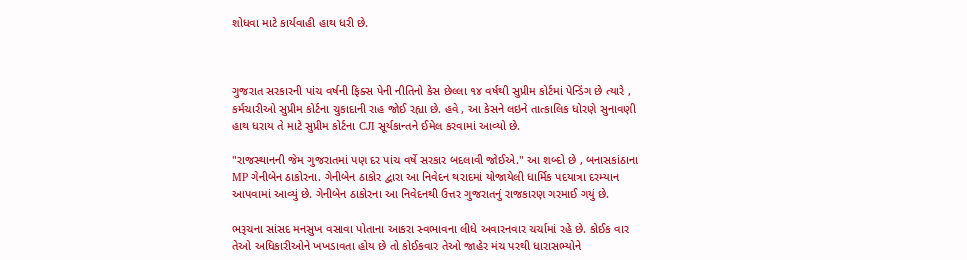શોધવા માટે કાર્યવાહી હાથ ધરી છે.



ગુજરાત સરકારની પાંચ વર્ષની ફિક્સ પેની નીતિનો કેસ છેલ્લા ૧૪ વર્ષથી સુપ્રીમ કોર્ટમાં પેન્ડિંગ છે ત્યારે , કર્મચારીઓ સુપ્રીમ કોર્ટના ચુકાદાની રાહ જોઈ રહ્યા છે. હવે , આ કેસને લઇને તાત્કાલિક ધોરણે સુનાવણી હાથ ધરાય તે માટે સુપ્રીમ કોર્ટના CJI સૂર્યકાન્તને ઈમેલ કરવામાં આવ્યો છે.

"રાજસ્થાનની જેમ ગુજરાતમાં પણ દર પાંચ વર્ષે સરકાર બદલાવી જોઈએ." આ શબ્દો છે , બનાસકાંઠાના MP ગેનીબેન ઠાકોરના. ગેનીબેન ઠાકોર દ્વારા આ નિવેદન થરાદમાં યોજાયેલી ધાર્મિક પદયાત્રા દરમ્યાન આપવામાં આવ્યું છે. ગેનીબેન ઠાકોરના આ નિવેદનથી ઉત્તર ગુજરાતનું રાજકારણ ગરમાઈ ગયું છે.

ભરૂચના સાંસદ મનસુખ વસાવા પોતાના આકરા સ્વભાવના લીધે અવારનવાર ચર્ચામાં રહે છે. કોઈક વાર તેઓ અધિકારીઓને ખખડાવતા હોય છે તો કોઈકવાર તેઓ જાહેર મંચ પરથી ધારાસભ્યોને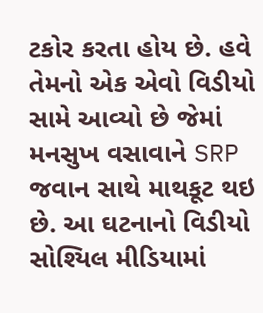ટકોર કરતા હોય છે. હવે તેમનો એક એવો વિડીયો સામે આવ્યો છે જેમાં મનસુખ વસાવાને SRP જવાન સાથે માથકૂટ થઇ છે. આ ઘટનાનો વિડીયો સોશ્યિલ મીડિયામાં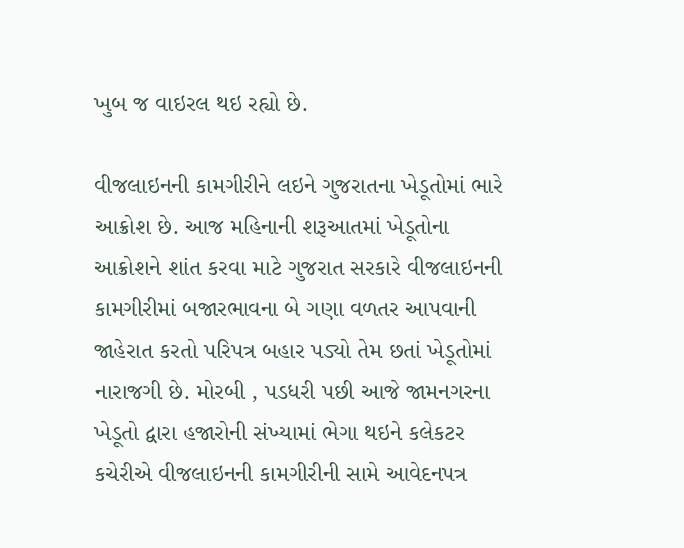ખુબ જ વાઇરલ થઇ રહ્યો છે.

વીજલાઇનની કામગીરીને લઇને ગુજરાતના ખેડૂતોમાં ભારે આક્રોશ છે. આજ મહિનાની શરૂઆતમાં ખેડૂતોના આક્રોશને શાંત કરવા માટે ગુજરાત સરકારે વીજલાઇનની કામગીરીમાં બજારભાવના બે ગણા વળતર આપવાની જાહેરાત કરતો પરિપત્ર બહાર પડ્યો તેમ છતાં ખેડૂતોમાં નારાજગી છે. મોરબી , પડધરી પછી આજે જામનગરના ખેડૂતો દ્વારા હજારોની સંખ્યામાં ભેગા થઇને કલેકટર કચેરીએ વીજલાઇનની કામગીરીની સામે આવેદનપત્ર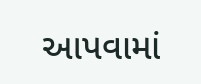આપવામાં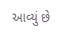આવ્યું છે